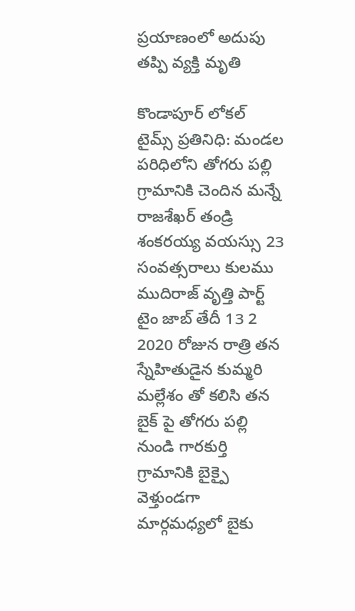ప్రయాణంలో అదుపు తప్పి వ్యక్తి మృతి

కొండాపూర్ లోకల్ టైమ్స్ ప్రతినిధి: మండల పరిధిలోని తోగరు పల్లి గ్రామానికి చెందిన మన్నే రాజశేఖర్ తండ్రి శంకరయ్య వయస్సు 23 సంవత్సరాలు కులము ముదిరాజ్ వృత్తి పార్ట్ టైం జాబ్ తేదీ 13 2 2020 రోజున రాత్రి తన స్నేహితుడైన కుమ్మరి మల్లేశం తో కలిసి తన బైక్ పై తోగరు పల్లి నుండి గారకుర్తి గ్రామానికి బైక్పై వెళ్తుండగా మార్గమధ్యలో బైకు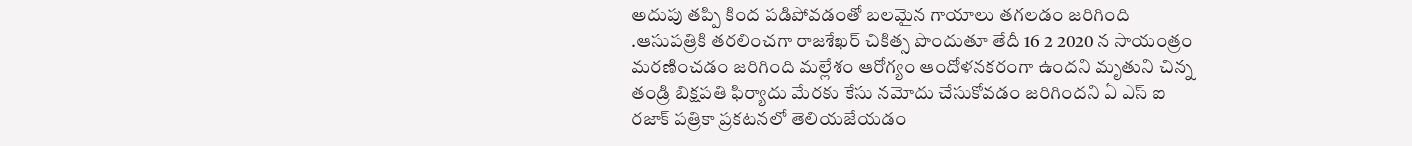అదుపు తప్పి కింద పడిపోవడంతో బలమైన గాయాలు తగలడం జరిగింది .ఆసుపత్రికి తరలించగా రాజశేఖర్ చికిత్స పొందుతూ తేదీ 16 2 2020 న సాయంత్రం మరణించడం జరిగింది మల్లేశం ఆరోగ్యం ఆందోళనకరంగా ఉందని మృతుని చిన్న తండ్రి బిక్షపతి ఫిర్యాదు మేరకు కేసు నమోదు చేసుకోవడం జరిగిందని ఏ ఎస్ ఐ రజాక్ పత్రికా ప్రకటనలో తెలియజేయడం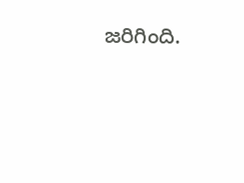జరిగింది.